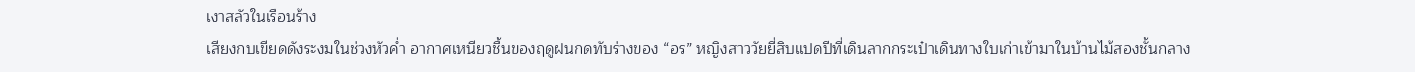เงาสลัวในเรือนร้าง
เสียงกบเขียดดังระงมในช่วงหัวค่ำ อากาศเหนียวชื้นของฤดูฝนกดทับร่างของ “อร” หญิงสาววัยยี่สิบแปดปีที่เดินลากกระเป๋าเดินทางใบเก่าเข้ามาในบ้านไม้สองชั้นกลาง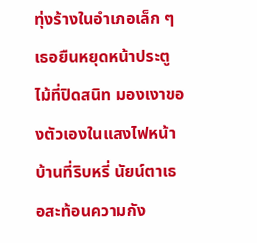ทุ่งร้างในอำเภอเล็ก ๆ เธอยืนหยุดหน้าประตูไม้ที่ปิดสนิท มองเงาของตัวเองในแสงไฟหน้าบ้านที่ริบหรี่ นัยน์ตาเธอสะท้อนความกัง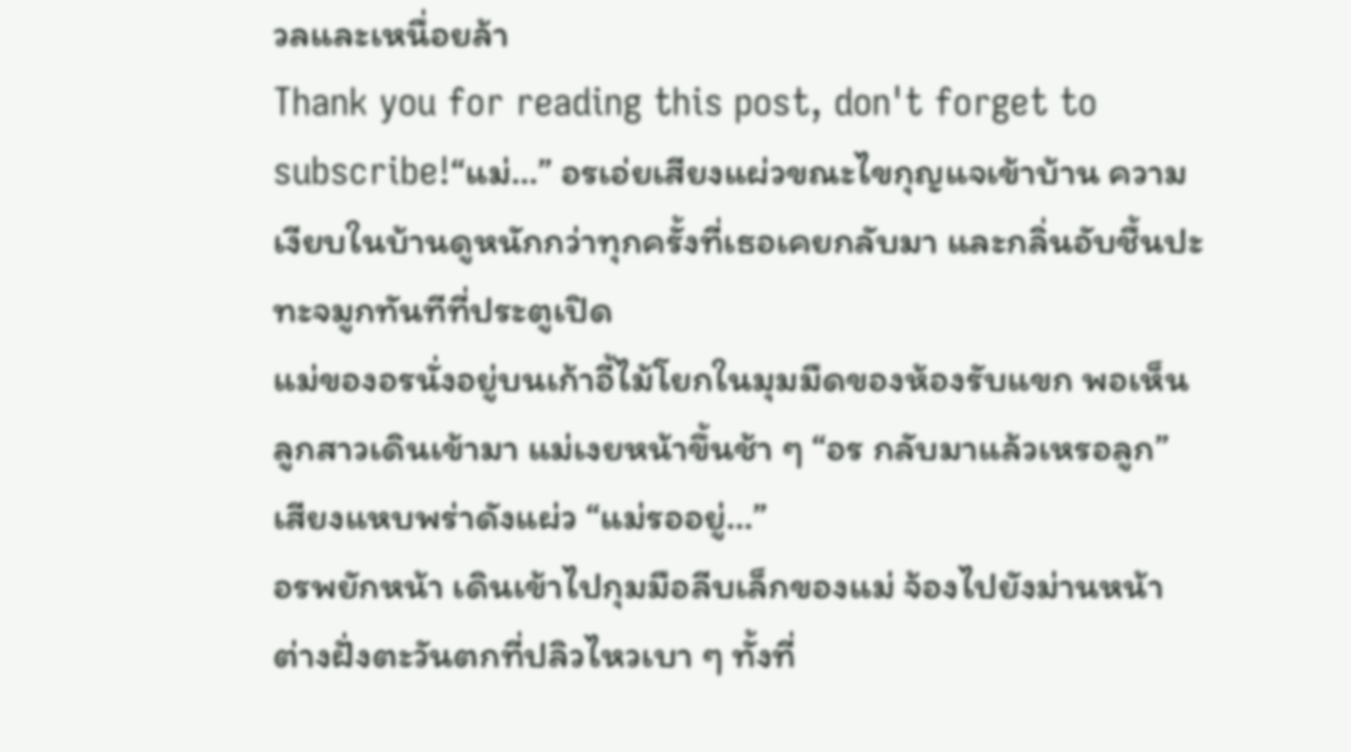วลและเหนื่อยล้า
Thank you for reading this post, don't forget to subscribe!“แม่…” อรเอ่ยเสียงแผ่วขณะไขกุญแจเข้าบ้าน ความเงียบในบ้านดูหนักกว่าทุกครั้งที่เธอเคยกลับมา และกลิ่นอับชื้นปะทะจมูกทันทีที่ประตูเปิด
แม่ของอรนั่งอยู่บนเก้าอี้ไม้โยกในมุมมืดของห้องรับแขก พอเห็นลูกสาวเดินเข้ามา แม่เงยหน้าขึ้นช้า ๆ “อร กลับมาแล้วเหรอลูก” เสียงแหบพร่าดังแผ่ว “แม่รออยู่…”
อรพยักหน้า เดินเข้าไปกุมมือลีบเล็กของแม่ จ้องไปยังม่านหน้าต่างฝั่งตะวันตกที่ปลิวไหวเบา ๆ ทั้งที่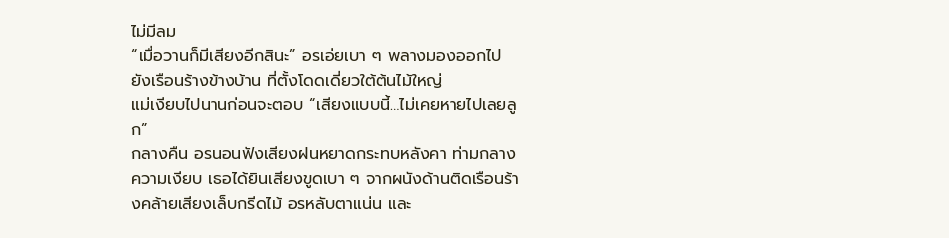ไม่มีลม
“เมื่อวานก็มีเสียงอีกสินะ” อรเอ่ยเบา ๆ พลางมองออกไปยังเรือนร้างข้างบ้าน ที่ตั้งโดดเดี่ยวใต้ต้นไม้ใหญ่
แม่เงียบไปนานก่อนจะตอบ “เสียงแบบนี้…ไม่เคยหายไปเลยลูก”
กลางคืน อรนอนฟังเสียงฝนหยาดกระทบหลังคา ท่ามกลางความเงียบ เธอได้ยินเสียงขูดเบา ๆ จากผนังด้านติดเรือนร้างคล้ายเสียงเล็บกรีดไม้ อรหลับตาแน่น และ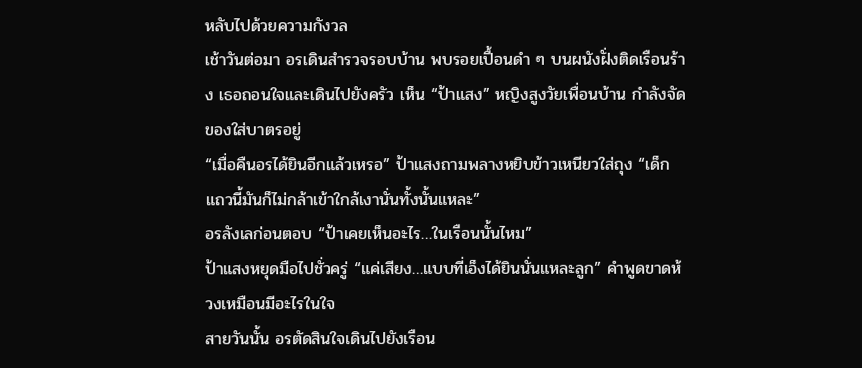หลับไปด้วยความกังวล
เช้าวันต่อมา อรเดินสำรวจรอบบ้าน พบรอยเปื้อนดำ ๆ บนผนังฝั่งติดเรือนร้าง เธอถอนใจและเดินไปยังครัว เห็น “ป้าแสง” หญิงสูงวัยเพื่อนบ้าน กำลังจัดของใส่บาตรอยู่
“เมื่อคืนอรได้ยินอีกแล้วเหรอ” ป้าแสงถามพลางหยิบข้าวเหนียวใส่ถุง “เด็กแถวนี้มันก็ไม่กล้าเข้าใกล้เงานั่นทั้งนั้นแหละ”
อรลังเลก่อนตอบ “ป้าเคยเห็นอะไร…ในเรือนนั้นไหม”
ป้าแสงหยุดมือไปชั่วครู่ “แค่เสียง…แบบที่เอ็งได้ยินนั่นแหละลูก” คำพูดขาดห้วงเหมือนมีอะไรในใจ
สายวันนั้น อรตัดสินใจเดินไปยังเรือน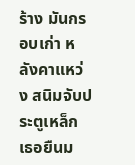ร้าง มันกรอบเก่า หลังคาแหว่ง สนิมจับประตูเหล็ก เธอยืนม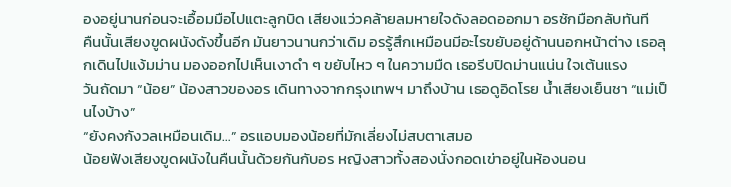องอยู่นานก่อนจะเอื้อมมือไปแตะลูกบิด เสียงแว่วคล้ายลมหายใจดังลอดออกมา อรชักมือกลับทันที
คืนนั้นเสียงขูดผนังดังขึ้นอีก มันยาวนานกว่าเดิม อรรู้สึกเหมือนมีอะไรขยับอยู่ด้านนอกหน้าต่าง เธอลุกเดินไปแง้มม่าน มองออกไปเห็นเงาดำ ๆ ขยับไหว ๆ ในความมืด เธอรีบปิดม่านแน่น ใจเต้นแรง
วันถัดมา “น้อย” น้องสาวของอร เดินทางจากกรุงเทพฯ มาถึงบ้าน เธอดูอิดโรย น้ำเสียงเย็นชา “แม่เป็นไงบ้าง”
“ยังคงกังวลเหมือนเดิม…” อรแอบมองน้อยที่มักเลี่ยงไม่สบตาเสมอ
น้อยฟังเสียงขูดผนังในคืนนั้นด้วยกันกับอร หญิงสาวทั้งสองนั่งกอดเข่าอยู่ในห้องนอน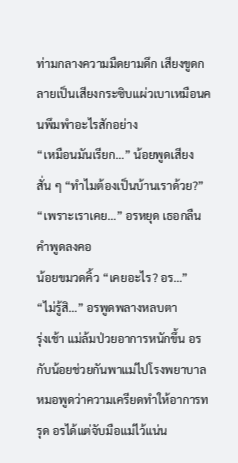ท่ามกลางความมืดยามดึก เสียงขูดกลายเป็นเสียงกระซิบแผ่วเบาเหมือนคนพึมพำอะไรสักอย่าง
“เหมือนมันเรียก…” น้อยพูดเสียงสั่น ๆ “ทำไมต้องเป็นบ้านเราด้วย?”
“เพราะเราเคย…” อรหยุด เธอกลืนคำพูดลงคอ
น้อยขมวดคิ้ว “เคยอะไร? อร…”
“ไม่รู้สิ…” อรพูดพลางหลบตา
รุ่งเช้า แม่ล้มป่วยอาการหนักขึ้น อรกับน้อยช่วยกันพาแม่ไปโรงพยาบาล หมอพูดว่าความเครียดทำให้อาการทรุด อรได้แต่จับมือแม่ไว้แน่น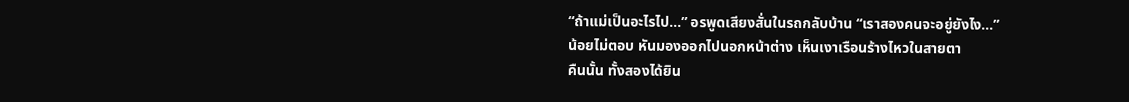“ถ้าแม่เป็นอะไรไป…” อรพูดเสียงสั่นในรถกลับบ้าน “เราสองคนจะอยู่ยังไง…”
น้อยไม่ตอบ หันมองออกไปนอกหน้าต่าง เห็นเงาเรือนร้างไหวในสายตา
คืนนั้น ทั้งสองได้ยิน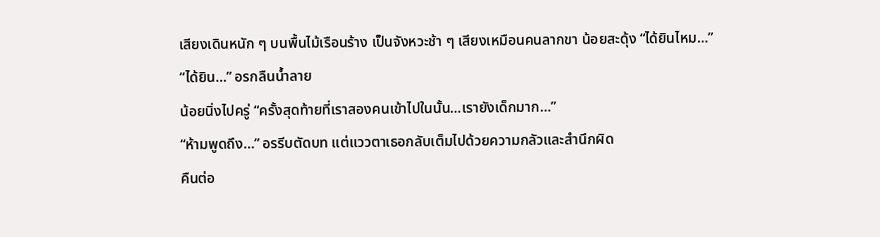เสียงเดินหนัก ๆ บนพื้นไม้เรือนร้าง เป็นจังหวะช้า ๆ เสียงเหมือนคนลากขา น้อยสะดุ้ง “ได้ยินไหม…”
“ได้ยิน…” อรกลืนน้ำลาย
น้อยนิ่งไปครู่ “ครั้งสุดท้ายที่เราสองคนเข้าไปในนั้น…เรายังเด็กมาก…”
“ห้ามพูดถึง…” อรรีบตัดบท แต่แววตาเธอกลับเต็มไปด้วยความกลัวและสำนึกผิด
คืนต่อ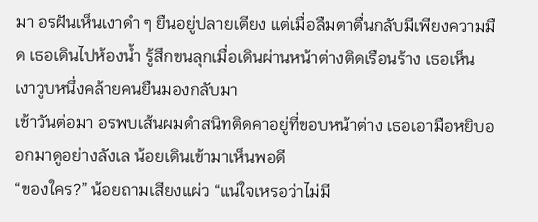มา อรฝันเห็นเงาดำ ๆ ยืนอยู่ปลายเตียง แต่เมื่อลืมตาตื่นกลับมีเพียงความมืด เธอเดินไปห้องน้ำ รู้สึกขนลุกเมื่อเดินผ่านหน้าต่างติดเรือนร้าง เธอเห็นเงาวูบหนึ่งคล้ายคนยืนมองกลับมา
เช้าวันต่อมา อรพบเส้นผมดำสนิทติดคาอยู่ที่ขอบหน้าต่าง เธอเอามือหยิบออกมาดูอย่างลังเล น้อยเดินเข้ามาเห็นพอดี
“ของใคร?” น้อยถามเสียงแผ่ว “แน่ใจเหรอว่าไม่มี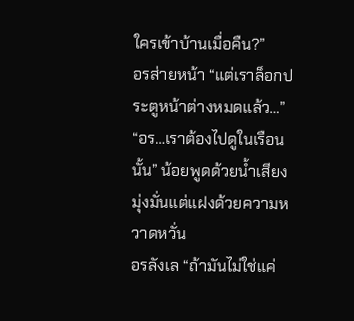ใครเข้าบ้านเมื่อคืน?”
อรส่ายหน้า “แต่เราล็อกประตูหน้าต่างหมดแล้ว…”
“อร…เราต้องไปดูในเรือนนั้น” น้อยพูดด้วยน้ำเสียงมุ่งมั่นแต่แฝงด้วยความหวาดหวั่น
อรลังเล “ถ้ามันไม่ใช่แค่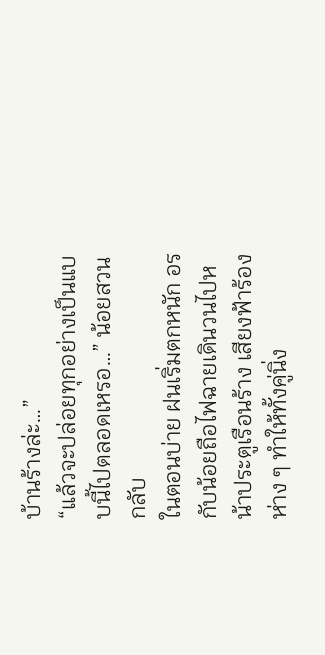บ้านร้างล่ะ…”
“แล้วจะปล่อยทุกอย่างเป็นแบบนี้ไปตลอดเหรอ…” น้อยสวนกลับ
ในตอนบ่าย ฝนเริ่มตกหนัก อรกับน้อยถือไฟฉายเดินวนไปหน้าประตูเรือนร้าง เสียงฟ้าร้องห่าง ๆ ทำให้ทั้งคู่นิ่ง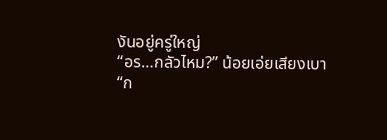งันอยู่ครู่ใหญ่
“อร…กลัวไหม?” น้อยเอ่ยเสียงเบา
“ก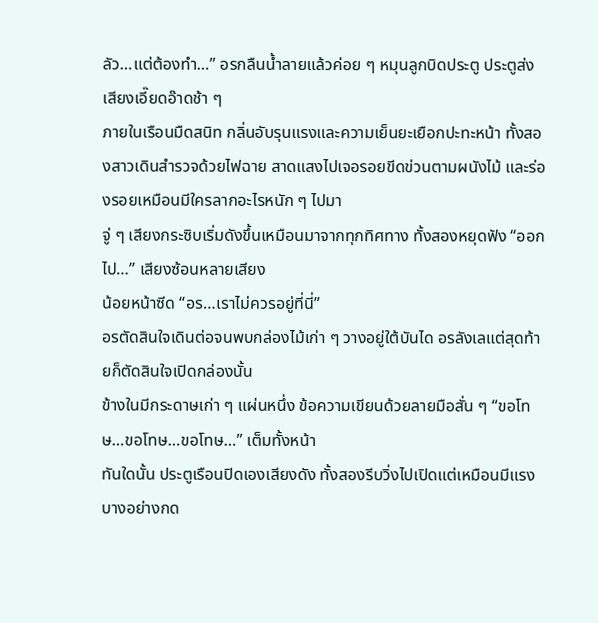ลัว…แต่ต้องทำ…” อรกลืนน้ำลายแล้วค่อย ๆ หมุนลูกบิดประตู ประตูส่งเสียงเอี๊ยดอ๊าดช้า ๆ
ภายในเรือนมืดสนิท กลิ่นอับรุนแรงและความเย็นยะเยือกปะทะหน้า ทั้งสองสาวเดินสำรวจด้วยไฟฉาย สาดแสงไปเจอรอยขีดข่วนตามผนังไม้ และร่องรอยเหมือนมีใครลากอะไรหนัก ๆ ไปมา
จู่ ๆ เสียงกระซิบเริ่มดังขึ้นเหมือนมาจากทุกทิศทาง ทั้งสองหยุดฟัง “ออกไป…” เสียงซ้อนหลายเสียง
น้อยหน้าซีด “อร…เราไม่ควรอยู่ที่นี่”
อรตัดสินใจเดินต่อจนพบกล่องไม้เก่า ๆ วางอยู่ใต้บันได อรลังเลแต่สุดท้ายก็ตัดสินใจเปิดกล่องนั้น
ข้างในมีกระดาษเก่า ๆ แผ่นหนึ่ง ข้อความเขียนด้วยลายมือสั่น ๆ “ขอโทษ…ขอโทษ…ขอโทษ…” เต็มทั้งหน้า
ทันใดนั้น ประตูเรือนปิดเองเสียงดัง ทั้งสองรีบวิ่งไปเปิดแต่เหมือนมีแรงบางอย่างกด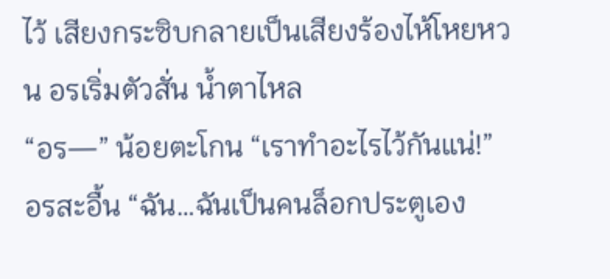ไว้ เสียงกระซิบกลายเป็นเสียงร้องไห้โหยหวน อรเริ่มตัวสั่น น้ำตาไหล
“อร—” น้อยตะโกน “เราทำอะไรไว้กันแน่!”
อรสะอื้น “ฉัน…ฉันเป็นคนล็อกประตูเอง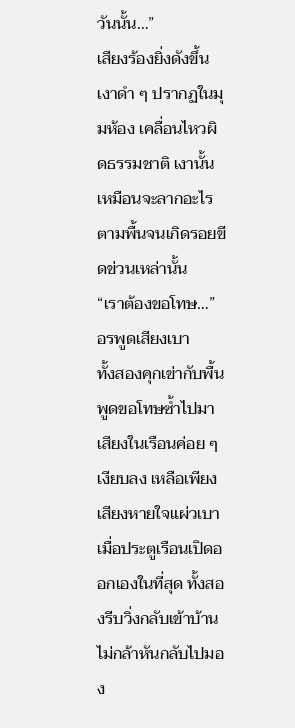วันนั้น…”
เสียงร้องยิ่งดังขึ้น เงาดำ ๆ ปรากฏในมุมห้อง เคลื่อนไหวผิดธรรมชาติ เงานั้นเหมือนจะลากอะไรตามพื้นจนเกิดรอยขีดข่วนเหล่านั้น
“เราต้องขอโทษ…” อรพูดเสียงเบา
ทั้งสองคุกเข่ากับพื้น พูดขอโทษซ้ำไปมา เสียงในเรือนค่อย ๆ เงียบลง เหลือเพียงเสียงหายใจแผ่วเบา
เมื่อประตูเรือนเปิดออกเองในที่สุด ทั้งสองรีบวิ่งกลับเข้าบ้าน ไม่กล้าหันกลับไปมอง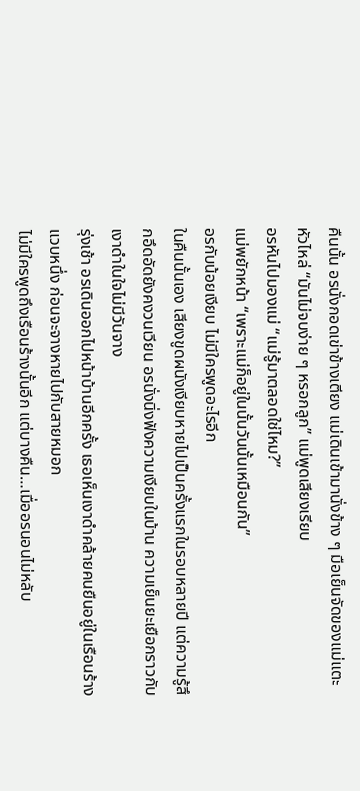คืนนั้น อรนั่งกอดเข่าข้างเตียง แม่เดินเข้ามานั่งข้าง ๆ มือเย็นจัดของแม่แตะหัวไหล่ “มันไม่จบง่าย ๆ หรอกลูก” แม่พูดเสียงเรียบ
อรหันไปมองแม่ “แม่รู้มาตลอดใช่ไหม?”
แม่พยักหน้า “เพราะแม่ก็อยู่ในนั้นวันนั้นเหมือนกัน”
อรกับน้อยเงียบ ไม่มีใครพูดอะไรอีก
ในคืนนั้นเอง เสียงขูดผนังเงียบหายไปเป็นครั้งแรกในรอบหลายปี แต่ความรู้สึกอึดอัดยังคงวนเวียน อรนั่งนิ่งฟังความเงียบในบ้าน ความเย็นยะเยือกราวกับเงาดำในใจไม่มีวันจาง
รุ่งเช้า อรเดินออกไปหน้าบ้านอีกครั้ง เธอเห็นเงาดำคล้ายคนยืนอยู่ในเรือนร้างแวบหนึ่ง ก่อนจะจางหายไปกับสายหมอก
ไม่มีใครพูดถึงเรือนร้างนั้นอีก แต่บางคืน…เมื่ออรนอนไม่หลับ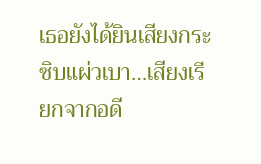เธอยังได้ยินเสียงกระซิบแผ่วเบา…เสียงเรียกจากอดี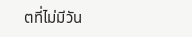ตที่ไม่มีวัน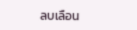ลบเลือน